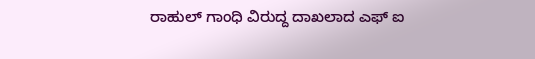ರಾಹುಲ್ ಗಾಂಧಿ ವಿರುದ್ದ ದಾಖಲಾದ ಎಫ್ ಐ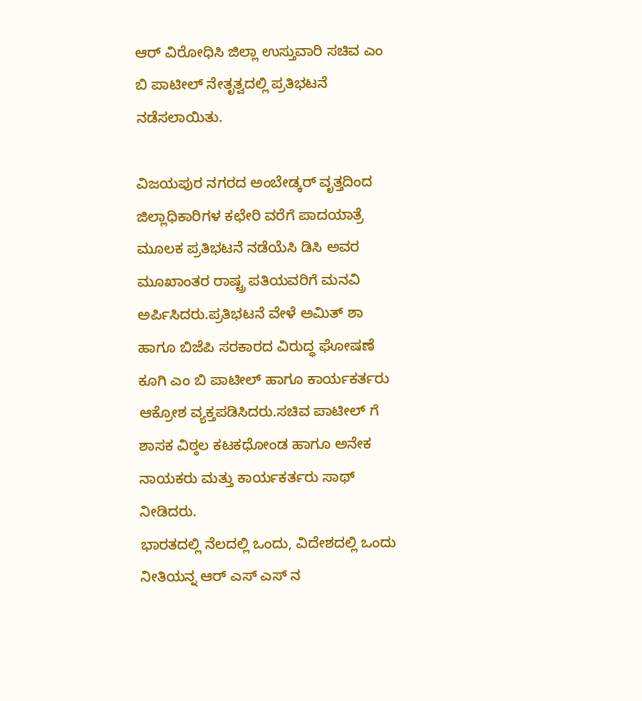ಆರ್ ವಿರೋಧಿಸಿ ಜಿಲ್ಲಾ ಉಸ್ತುವಾರಿ ಸಚಿವ ಎಂ ಬಿ ಪಾಟೀಲ್ ನೇತೃತ್ವದಲ್ಲಿ ಪ್ರತಿಭಟನೆ ನಡೆಸಲಾಯಿತು.

ವಿಜಯಪುರ ನಗರದ ಅಂಬೇಡ್ಕರ್ ವೃತ್ತದಿಂದ ಜಿಲ್ಲಾಧಿಕಾರಿಗಳ ಕಛೇರಿ ವರೆಗೆ ಪಾದಯಾತ್ರೆ ಮೂಲಕ ಪ್ರತಿಭಟನೆ ನಡೆಯೆಸಿ ಡಿಸಿ ಅವರ ಮೂಖಾಂತರ ರಾಷ್ಟ್ರ ಪತಿಯವರಿಗೆ ಮನವಿ ಅರ್ಪಿಸಿದರು.ಪ್ರತಿಭಟನೆ ವೇಳೆ ಅಮಿತ್ ಶಾ ಹಾಗೂ ಬಿಜೆಪಿ ಸರಕಾರದ ವಿರುದ್ಧ ಘೋಷಣೆ ಕೂಗಿ ಎಂ ಬಿ ಪಾಟೀಲ್ ಹಾಗೂ ಕಾರ್ಯಕರ್ತರು ಆಕ್ರೋಶ ವ್ಯಕ್ತಪಡಿಸಿದರು.ಸಚಿವ ಪಾಟೀಲ್ ಗೆ
ಶಾಸಕ ವಿಠ್ಠಲ ಕಟಕಧೋಂಡ ಹಾಗೂ ಅನೇಕ ನಾಯಕರು ಮತ್ತು ಕಾರ್ಯಕರ್ತರು ಸಾಥ್ ನೀಡಿದರು.
ಭಾರತದಲ್ಲಿ ನೆಲದಲ್ಲಿ ಒಂದು, ವಿದೇಶದಲ್ಲಿ ಒಂದು ನೀತಿಯನ್ನ ಆರ್ ಎಸ್ ಎಸ್ ನ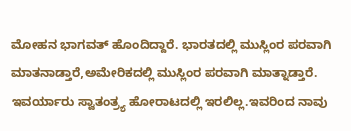ಮೋಹನ ಭಾಗವತ್ ಹೊಂದಿದ್ದಾರೆ. ಭಾರತದಲ್ಲಿ ಮುಸ್ಲಿಂರ ಪರವಾಗಿ ಮಾತನಾಡ್ತಾರೆ,ಅಮೇರಿಕದಲ್ಲಿ ಮುಸ್ಲಿಂರ ಪರವಾಗಿ ಮಾತ್ನಾಡ್ತಾರೆ. ಇವರ್ಯಾರು ಸ್ವಾತಂತ್ರ್ಯ ಹೋರಾಟದಲ್ಲಿ ಇರಲಿಲ್ಲ.ಇವರಿಂದ ನಾವು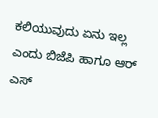ಕಲಿಯುವುದು ಏನು ಇಲ್ಲ ಎಂದು ಬಿಜೆಪಿ ಹಾಗೂ ಆರ್ ಎಸ್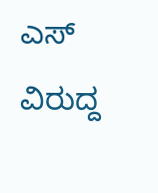ಎಸ್ ವಿರುದ್ದ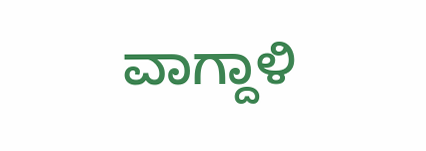ವಾಗ್ದಾಳಿ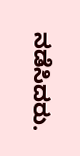ನಡೆಸಿದರು.